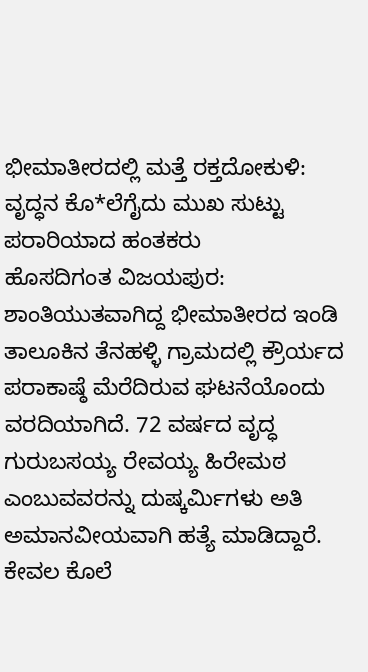ಭೀಮಾತೀರದಲ್ಲಿ ಮತ್ತೆ ರಕ್ತದೋಕುಳಿ: ವೃದ್ಧನ ಕೊ*ಲೆಗೈದು ಮುಖ ಸುಟ್ಟು ಪರಾರಿಯಾದ ಹಂತಕರು
ಹೊಸದಿಗಂತ ವಿಜಯಪುರ: ಶಾಂತಿಯುತವಾಗಿದ್ದ ಭೀಮಾತೀರದ ಇಂಡಿ ತಾಲೂಕಿನ ತೆನಹಳ್ಳಿ ಗ್ರಾಮದಲ್ಲಿ ಕ್ರೌರ್ಯದ ಪರಾಕಾಷ್ಠೆ ಮೆರೆದಿರುವ ಘಟನೆಯೊಂದು ವರದಿಯಾಗಿದೆ. 72 ವರ್ಷದ ವೃದ್ಧ ಗುರುಬಸಯ್ಯ ರೇವಯ್ಯ ಹಿರೇಮಠ ಎಂಬುವವರನ್ನು ದುಷ್ಕರ್ಮಿಗಳು ಅತಿ ಅಮಾನವೀಯವಾಗಿ ಹತ್ಯೆ ಮಾಡಿದ್ದಾರೆ. ಕೇವಲ ಕೊಲೆ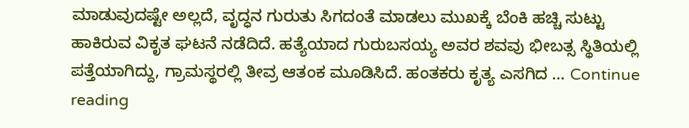ಮಾಡುವುದಷ್ಟೇ ಅಲ್ಲದೆ, ವೃದ್ಧನ ಗುರುತು ಸಿಗದಂತೆ ಮಾಡಲು ಮುಖಕ್ಕೆ ಬೆಂಕಿ ಹಚ್ಚಿ ಸುಟ್ಟು ಹಾಕಿರುವ ವಿಕೃತ ಘಟನೆ ನಡೆದಿದೆ. ಹತ್ಯೆಯಾದ ಗುರುಬಸಯ್ಯ ಅವರ ಶವವು ಭೀಬತ್ಸ ಸ್ಥಿತಿಯಲ್ಲಿ ಪತ್ತೆಯಾಗಿದ್ದು, ಗ್ರಾಮಸ್ಥರಲ್ಲಿ ತೀವ್ರ ಆತಂಕ ಮೂಡಿಸಿದೆ. ಹಂತಕರು ಕೃತ್ಯ ಎಸಗಿದ … Continue reading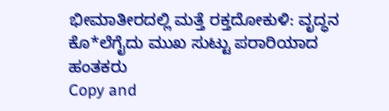ಭೀಮಾತೀರದಲ್ಲಿ ಮತ್ತೆ ರಕ್ತದೋಕುಳಿ: ವೃದ್ಧನ ಕೊ*ಲೆಗೈದು ಮುಖ ಸುಟ್ಟು ಪರಾರಿಯಾದ ಹಂತಕರು
Copy and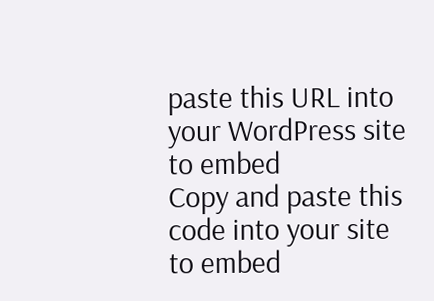paste this URL into your WordPress site to embed
Copy and paste this code into your site to embed